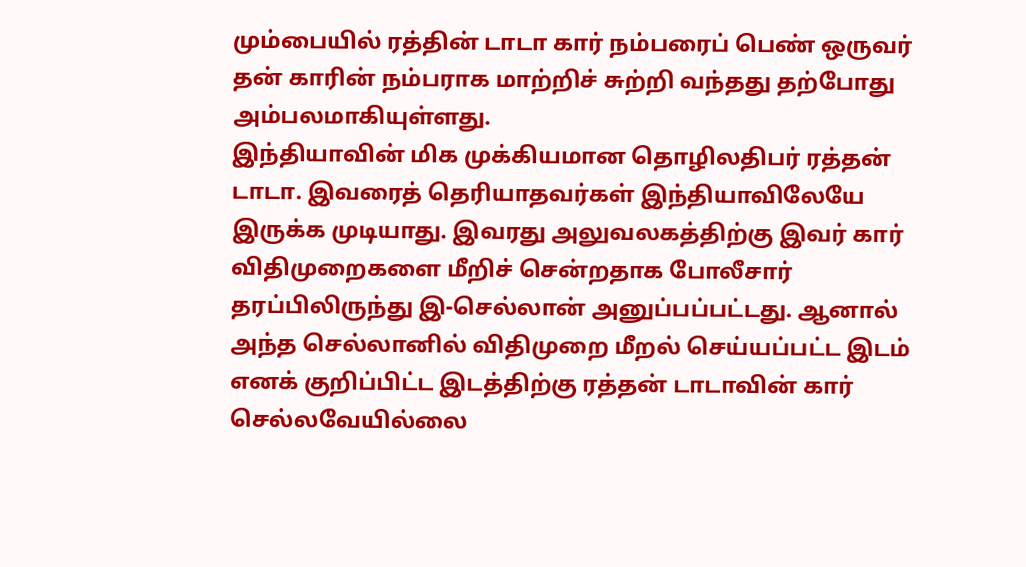மும்பையில் ரத்தின் டாடா கார் நம்பரைப் பெண் ஒருவர் தன் காரின் நம்பராக மாற்றிச் சுற்றி வந்தது தற்போது அம்பலமாகியுள்ளது.
இந்தியாவின் மிக முக்கியமான தொழிலதிபர் ரத்தன் டாடா. இவரைத் தெரியாதவர்கள் இந்தியாவிலேயே இருக்க முடியாது. இவரது அலுவலகத்திற்கு இவர் கார் விதிமுறைகளை மீறிச் சென்றதாக போலீசார் தரப்பிலிருந்து இ-செல்லான் அனுப்பப்பட்டது. ஆனால் அந்த செல்லானில் விதிமுறை மீறல் செய்யப்பட்ட இடம் எனக் குறிப்பிட்ட இடத்திற்கு ரத்தன் டாடாவின் கார் செல்லவேயில்லை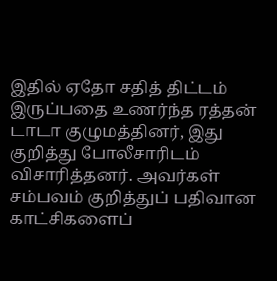இதில் ஏதோ சதித் திட்டம் இருப்பதை உணர்ந்த ரத்தன் டாடா குழுமத்தினர், இது குறித்து போலீசாரிடம் விசாரித்தனர். அவர்கள் சம்பவம் குறித்துப் பதிவான காட்சிகளைப்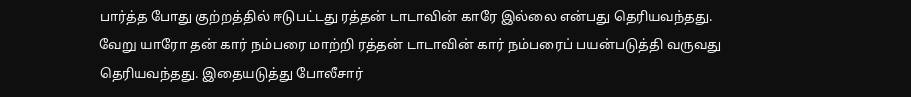பார்த்த போது குற்றத்தில் ஈடுபட்டது ரத்தன் டாடாவின் காரே இல்லை என்பது தெரியவந்தது.
வேறு யாரோ தன் கார் நம்பரை மாற்றி ரத்தன் டாடாவின் கார் நம்பரைப் பயன்படுத்தி வருவது தெரியவந்தது. இதையடுத்து போலீசார்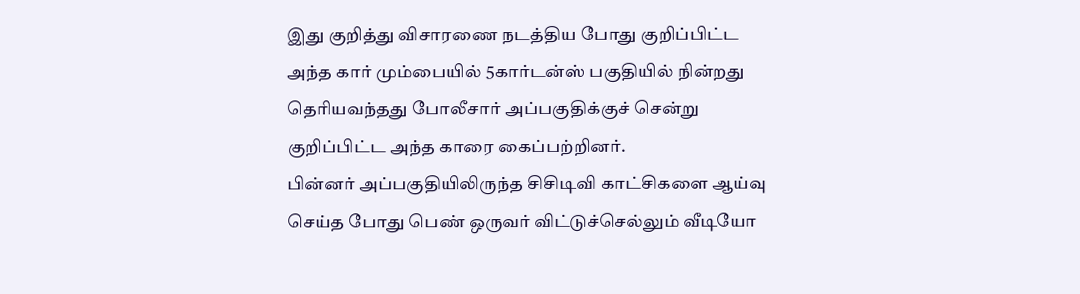இது குறித்து விசாரணை நடத்திய போது குறிப்பிட்ட அந்த கார் மும்பையில் 5கார்டன்ஸ் பகுதியில் நின்றது தெரியவந்தது போலீசார் அப்பகுதிக்குச் சென்று குறிப்பிட்ட அந்த காரை கைப்பற்றினர்.
பின்னர் அப்பகுதியிலிருந்த சிசிடிவி காட்சிகளை ஆய்வு செய்த போது பெண் ஒருவர் விட்டுச்செல்லும் வீடியோ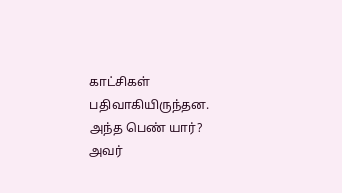காட்சிகள் பதிவாகியிருந்தன. அந்த பெண் யார்? அவர்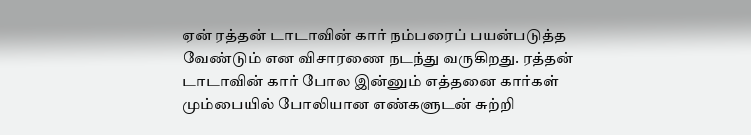ஏன் ரத்தன் டாடாவின் கார் நம்பரைப் பயன்படுத்த வேண்டும் என விசாரணை நடந்து வருகிறது. ரத்தன் டாடாவின் கார் போல இன்னும் எத்தனை கார்கள் மும்பையில் போலியான எண்களுடன் சுற்றி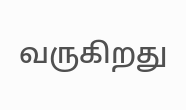வருகிறது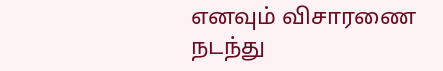எனவும் விசாரணை நடந்து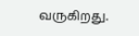வருகிறது.